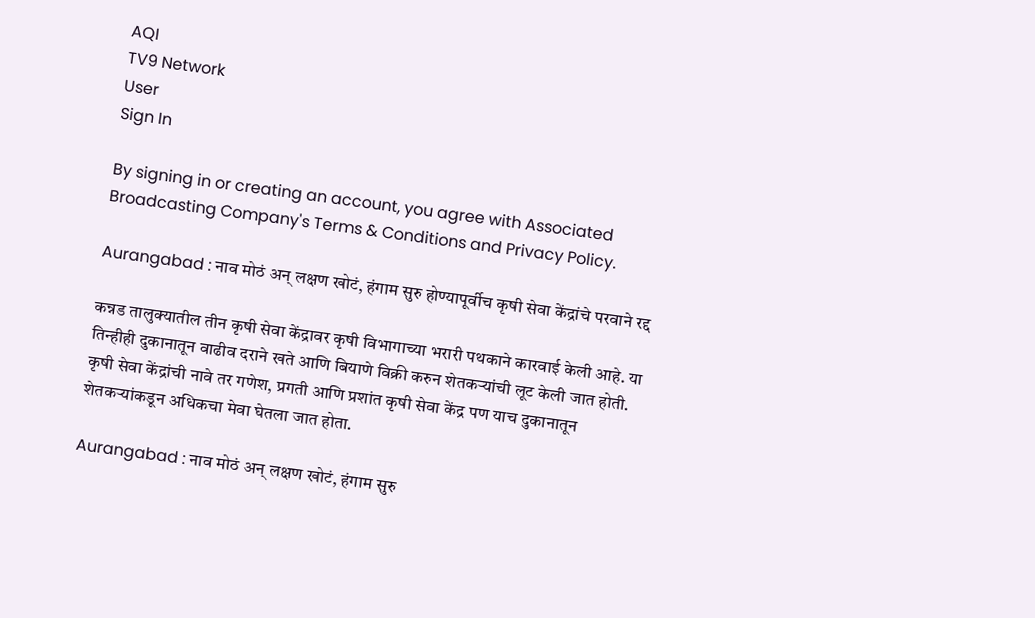AQI
TV9 Network
User
Sign In

By signing in or creating an account, you agree with Associated Broadcasting Company's Terms & Conditions and Privacy Policy.

Aurangabad : नाव मोठं अन् लक्षण खोटं, हंगाम सुरु होण्यापूर्वीच कृषी सेवा केंद्रांचे परवाने रद्द

कन्नड तालुक्यातील तीन कृषी सेवा केंद्रावर कृषी विभागाच्या भरारी पथकाने कारवाई केली आहे. या तिन्हीही दुकानातून वाढीव दराने खते आणि बियाणे विक्री करुन शेतकऱ्यांची लूट केली जात होती. कृषी सेवा केंद्रांची नावे तर गणेश, प्रगती आणि प्रशांत कृषी सेवा केंद्र पण याच दुकानातून शेतकऱ्यांकडून अधिकचा मेवा घेतला जात होता.

Aurangabad : नाव मोठं अन् लक्षण खोटं, हंगाम सुरु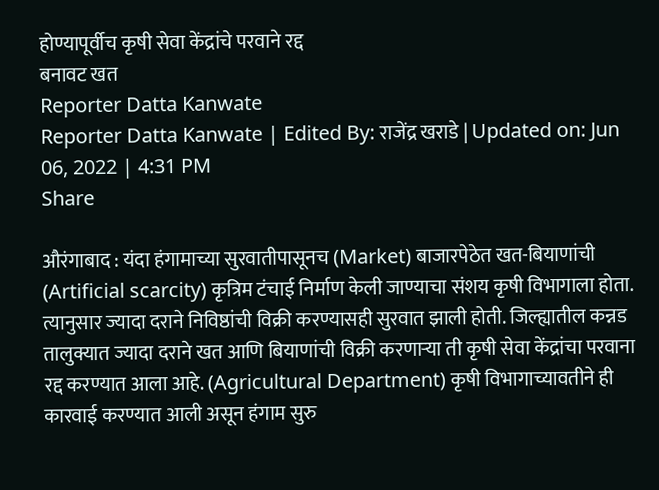होण्यापूर्वीच कृषी सेवा केंद्रांचे परवाने रद्द
बनावट खत
Reporter Datta Kanwate
Reporter Datta Kanwate | Edited By: राजेंद्र खराडे | Updated on: Jun 06, 2022 | 4:31 PM
Share

औरंगाबाद : यंदा हंगामाच्या सुरवातीपासूनच (Market) बाजारपेठेत खत-बियाणांची (Artificial scarcity) कृत्रिम टंचाई निर्माण केली जाण्याचा संशय कृषी विभागाला होता. त्यानुसार ज्यादा दराने निविष्ठांची विक्री करण्यासही सुरवात झाली होती. जिल्ह्यातील कन्नड तालुक्यात ज्यादा दराने खत आणि बियाणांची विक्री करणाऱ्या ती कृषी सेवा केंद्रांचा परवाना रद्द करण्यात आला आहे. (Agricultural Department) कृषी विभागाच्यावतीने ही कारवाई करण्यात आली असून हंगाम सुरु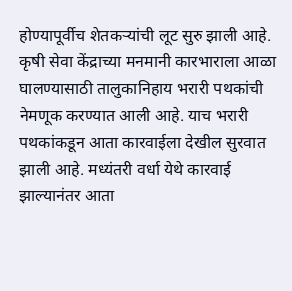होण्यापूर्वीच शेतकऱ्यांची लूट सुरु झाली आहे. कृषी सेवा केंद्राच्या मनमानी कारभाराला आळा घालण्यासाठी तालुकानिहाय भरारी पथकांची नेमणूक करण्यात आली आहे. याच भरारी पथकांकडून आता कारवाईला देखील सुरवात झाली आहे. मध्यंतरी वर्धा येथे कारवाई झाल्यानंतर आता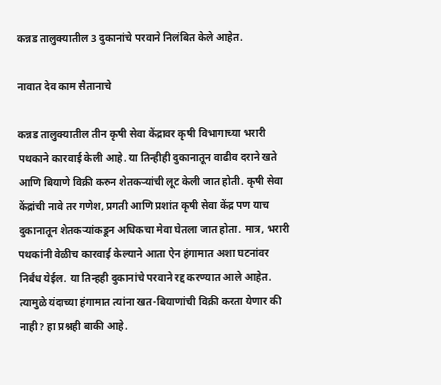कन्नड तालुक्यातील 3 दुकानांचे परवाने निलंबित केले आहेत.

नावात देव काम सैतानाचे

कन्नड तालुक्यातील तीन कृषी सेवा केंद्रावर कृषी विभागाच्या भरारी पथकाने कारवाई केली आहे. या तिन्हीही दुकानातून वाढीव दराने खते आणि बियाणे विक्री करुन शेतकऱ्यांची लूट केली जात होती. कृषी सेवा केंद्रांची नावे तर गणेश, प्रगती आणि प्रशांत कृषी सेवा केंद्र पण याच दुकानातून शेतकऱ्यांकडून अधिकचा मेवा घेतला जात होता. मात्र, भरारी पथकांनी वेळीच कारवाई केल्याने आता ऐन हंगामात अशा घटनांवर निर्बंध येईल. या तिन्हही दुकानांचे परवाने रद्द करण्यात आले आहेत. त्यामुळे यंदाच्या हंगामात त्यांना खत-बियाणांची विक्री करता येणार की नाही? हा प्रश्नही बाकी आहे.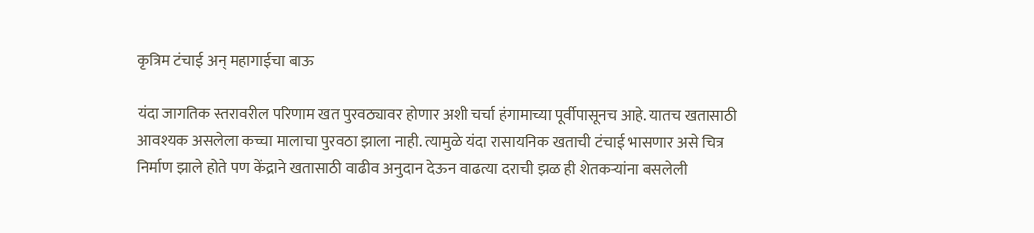कृत्रिम टंचाई अन् महागाईचा बाऊ

यंदा जागतिक स्तरावरील परिणाम खत पुरवठ्यावर होणार अशी चर्चा हंगामाच्या पूर्वीपासूनच आहे. यातच खतासाठी आवश्यक असलेला कच्चा मालाचा पुरवठा झाला नाही. त्यामुळे यंदा रासायनिक खताची टंचाई भासणार असे चित्र निर्माण झाले होते पण केंद्राने खतासाठी वाढीव अनुदान देऊन वाढत्या दराची झळ ही शेतकऱ्यांना बसलेली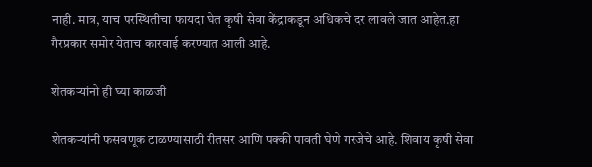नाही. मात्र, याच परस्थितीचा फायदा घेत कृषी सेवा केंद्राकडून अधिकचे दर लावले जात आहेत.हा गैरप्रकार समोर येताच कारवाई करण्यात आली आहे.

शेतकऱ्यांनो ही घ्या काळजी

शेतकऱ्यांनी फसवणूक टाळण्यासाठी रीतसर आणि पक्की पावती घेणे गरजेचे आहे. शिवाय कृषी सेवा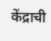केंद्राची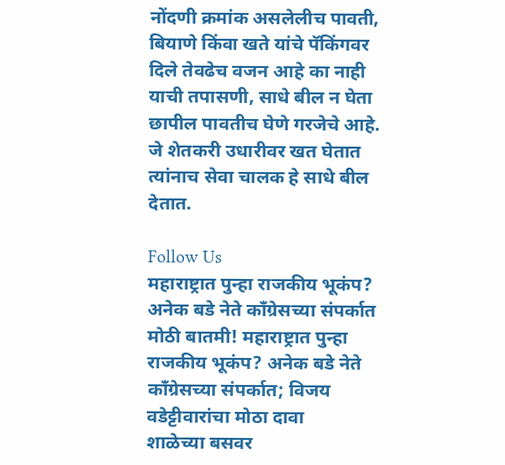नोंदणी क्रमांक असलेलीच पावती, बियाणे किंवा खते यांचे पॅकिंगवर दिले तेवढेच वजन आहे का नाही याची तपासणी, साधे बील न घेता छापील पावतीच घेणे गरजेचे आहे. जे शेतकरी उधारीवर खत घेतात त्यांनाच सेवा चालक हे साधे बील देतात.

Follow Us
महाराष्ट्रात पुन्हा राजकीय भूकंप? अनेक बडे नेते काँग्रेसच्या संपर्कात
मोठी बातमी! महाराष्ट्रात पुन्हा राजकीय भूकंप? अनेक बडे नेते काँग्रेसच्या संपर्कात; विजय वडेट्टीवारांचा मोठा दावा
शाळेच्या बसवर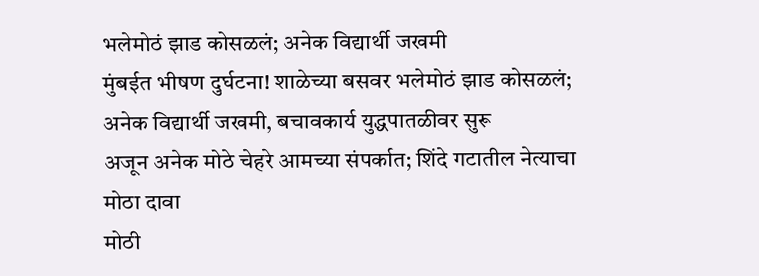भलेमोठं झाड कोसळलं; अनेक विद्यार्थी जखमी
मुंबईत भीषण दुर्घटना! शाळेच्या बसवर भलेमोठं झाड कोसळलं; अनेक विद्यार्थी जखमी, बचावकार्य युद्धपातळीवर सुरू
अजून अनेक मोठे चेहरे आमच्या संपर्कात; शिंदे गटातील नेत्याचा मोठा दावा
मोठी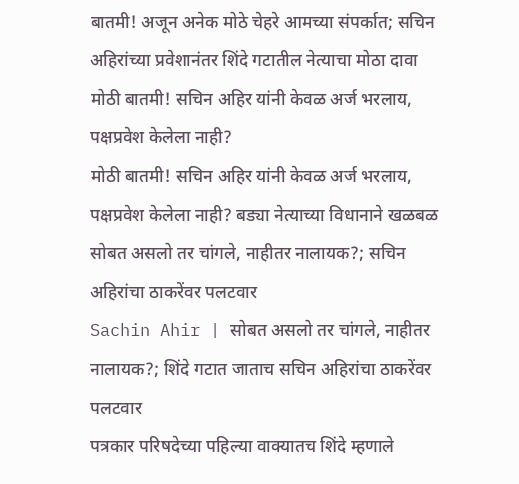बातमी! अजून अनेक मोठे चेहरे आमच्या संपर्कात; सचिन अहिरांच्या प्रवेशानंतर शिंदे गटातील नेत्याचा मोठा दावा
मोठी बातमी! सचिन अहिर यांनी केवळ अर्ज भरलाय, पक्षप्रवेश केलेला नाही?
मोठी बातमी! सचिन अहिर यांनी केवळ अर्ज भरलाय, पक्षप्रवेश केलेला नाही? बड्या नेत्याच्या विधानाने खळबळ
सोबत असलो तर चांगले, नाहीतर नालायक?; सचिन अहिरांचा ठाकरेंवर पलटवार
Sachin Ahir | सोबत असलो तर चांगले, नाहीतर नालायक?; शिंदे गटात जाताच सचिन अहिरांचा ठाकरेंवर पलटवार
पत्रकार परिषदेच्या पहिल्या वाक्यातच शिंदे म्हणाले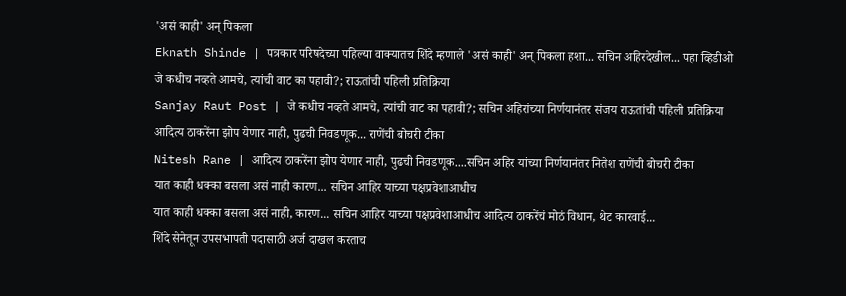'असं काही' अन् पिकला
Eknath Shinde | पत्रकार परिषदेच्या पहिल्या वाक्यातच शिंदे म्हणाले 'असं काही' अन् पिकला हशा... सचिन अहिरदेखील... पहा व्हिडीओ
जे कधीच नव्हते आमचे, त्यांची वाट का पहावी?; राऊतांची पहिली प्रतिक्रिया
Sanjay Raut Post | जे कधीच नव्हते आमचे, त्यांची वाट का पहावी?; सचिन अहिरांच्या निर्णयानंतर संजय राऊतांची पहिली प्रतिक्रिया
आदित्य ठाकरेंना झोप येणार नाही, पुढची निवडणूक... राणेंची बोचरी टीका
Nitesh Rane | आदित्य ठाकरेंना झोप येणार नाही, पुढची निवडणूक....सचिन अहिर यांच्या निर्णयानंतर नितेश राणेंची बोचरी टीका
यात काही धक्का बसला असं नाही कारण... सचिन आहिर याच्या पक्षप्रवेशाआधीच
यात काही धक्का बसला असं नाही, कारण... सचिन आहिर याच्या पक्षप्रवेशाआधीच आदित्य ठाकरेंचं मोठं विधान, थेट कारवाई...
शिंदे सेनेतून उपसभापती पदासाठी अर्ज दाखल करताच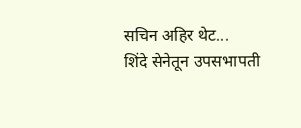सचिन अहिर थेट...
शिंदे सेनेतून उपसभापती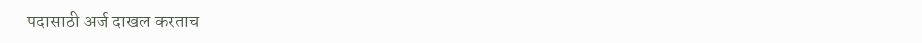पदासाठी अर्ज दाखल करताच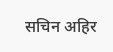सचिन अहिर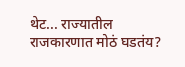थेट... राज्यातील राजकारणात मोठं घडतंय?